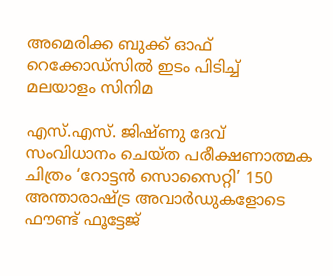അമെരിക്ക ബുക്ക് ഓഫ് റെക്കോഡ്‌സിൽ ഇടം പിടിച്ച് മലയാളം സിനിമ

എസ്.എസ്. ജിഷ്ണു ദേവ് സംവിധാനം ചെയ്ത പരീക്ഷണാത്മക ചിത്രം ‘റോട്ടൻ സൊസൈറ്റി’ 150 അന്താരാഷ്ട്ര അവാർഡുകളോടെ ഫൗണ്ട് ഫൂട്ടേജ്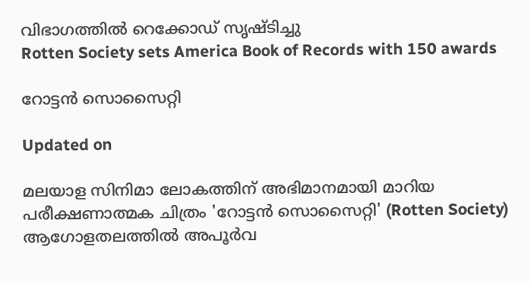വിഭാഗത്തിൽ റെക്കോഡ് സൃഷ്ടിച്ചു
Rotten Society sets America Book of Records with 150 awards

റോട്ടൻ സൊസൈറ്റി

Updated on

മലയാള സിനിമാ ലോകത്തിന് അഭിമാനമായി മാറിയ പരീക്ഷണാത്മക ചിത്രം 'റോട്ടൻ സൊസൈറ്റി' (Rotten Society) ആഗോളതലത്തിൽ അപൂർവ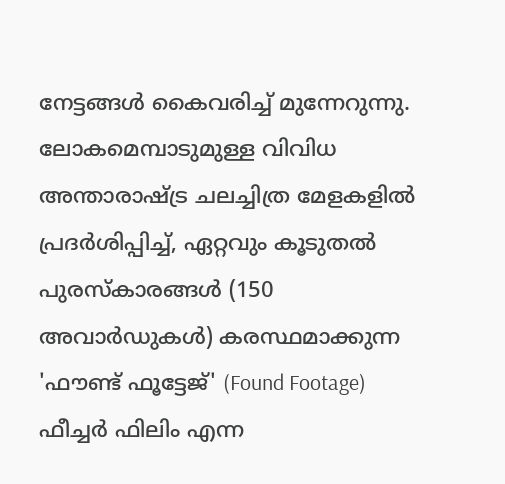നേട്ടങ്ങൾ കൈവരിച്ച് മുന്നേറുന്നു. ലോകമെമ്പാടുമുള്ള വിവിധ അന്താരാഷ്ട്ര ചലച്ചിത്ര മേളകളിൽ പ്രദർശിപ്പിച്ച്, ഏറ്റവും കൂടുതൽ പുരസ്കാരങ്ങൾ (150 അവാർഡുകൾ) കരസ്ഥമാക്കുന്ന 'ഫൗണ്ട് ഫൂട്ടേജ്' (Found Footage) ഫീച്ചർ ഫിലിം എന്ന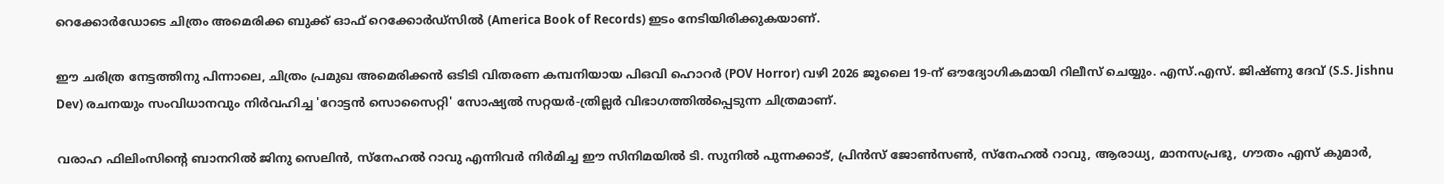റെക്കോർഡോടെ ചിത്രം അമെരിക്ക ബുക്ക് ഓഫ് റെക്കോർഡ്സിൽ (America Book of Records) ഇടം നേടിയിരിക്കുകയാണ്.

ഈ ചരിത്ര നേട്ടത്തിനു പിന്നാലെ, ചിത്രം പ്രമുഖ അമെരിക്കൻ ഒടിടി വിതരണ കമ്പനിയായ പിഒവി ഹൊറർ (POV Horror) വഴി 2026 ജൂലൈ 19-ന് ഔദ്യോഗികമായി റിലീസ് ചെയ്യും. എസ്.എസ്. ജിഷ്ണു ദേവ് (S.S. Jishnu Dev) രചനയും സംവിധാനവും നിർവഹിച്ച 'റോട്ടൻ സൊസൈറ്റി' സോഷ്യൽ സറ്റയർ-ത്രില്ലർ വിഭാഗത്തിൽപ്പെടുന്ന ചിത്രമാണ്.

വരാഹ ഫിലിംസിന്‍റെ ബാനറിൽ ജിനു സെലിൻ, സ്നേഹൽ റാവു എന്നിവർ നിർമിച്ച ഈ സിനിമയിൽ ടി. സുനിൽ പുന്നക്കാട്, പ്രിൻസ് ജോൺസൺ, സ്നേഹൽ റാവു, ആരാധ്യ, മാനസപ്രഭു, ഗൗതം എസ് കുമാർ,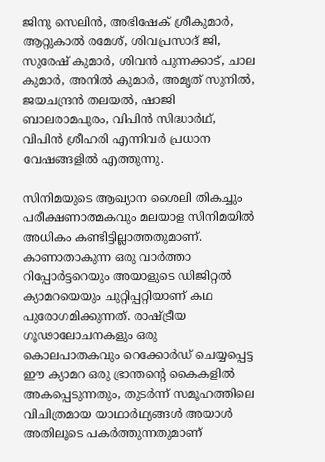ജിനു സെലിൻ, അഭിഷേക് ശ്രീകുമാർ, ആറ്റുകാൽ രമേശ്, ശിവപ്രസാദ് ജി, സുരേഷ് കുമാർ, ശിവൻ പുന്നക്കാട്, ചാല കുമാർ, അനിൽ കുമാർ, അമൃത് സുനിൽ, ജയചന്ദ്രൻ തലയൽ, ഷാജി ബാലരാമപുരം, വിപിൻ സിദ്ധാർഥ്, വിപിൻ ശ്രീഹരി എന്നിവർ പ്രധാന വേഷങ്ങളിൽ എത്തുന്നു.

സിനിമയുടെ ആഖ്യാന ശൈലി തികച്ചും പരീക്ഷണാത്മകവും മലയാള സിനിമയിൽ അധികം കണ്ടിട്ടില്ലാത്തതുമാണ്. കാണാതാകുന്ന ഒരു വാർത്താ റിപ്പോർട്ടറെയും അയാളുടെ ഡിജിറ്റൽ ക്യാമറയെയും ചുറ്റിപ്പറ്റിയാണ് കഥ പുരോഗമിക്കുന്നത്. രാഷ്ട്രീയ ഗൂഢാലോചനകളും ഒരു കൊലപാതകവും റെക്കോർഡ് ചെയ്യപ്പെട്ട ഈ ക്യാമറ ഒരു ഭ്രാന്തന്‍റെ കൈകളിൽ അകപ്പെടുന്നതും, തുടർന്ന് സമൂഹത്തിലെ വിചിത്രമായ യാഥാർഥ്യങ്ങൾ അയാൾ അതിലൂടെ പകർത്തുന്നതുമാണ്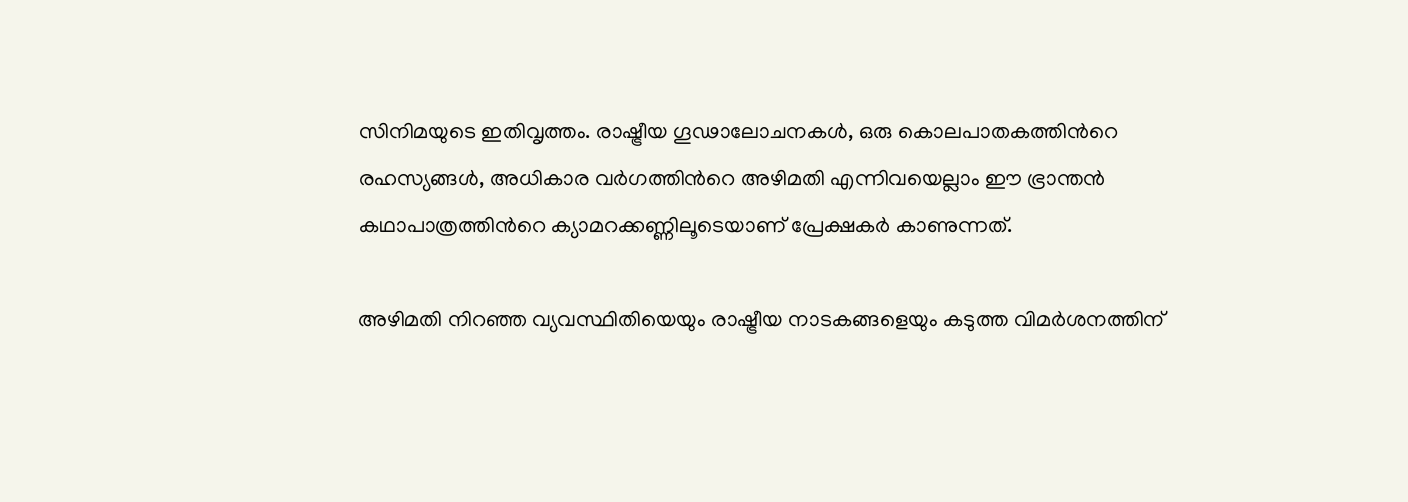സിനിമയുടെ ഇതിവൃത്തം. രാഷ്ട്രീയ ഗൂഢാലോചനകൾ, ഒരു കൊലപാതകത്തിന്‍റെ രഹസ്യങ്ങൾ, അധികാര വർഗത്തിന്‍റെ അഴിമതി എന്നിവയെല്ലാം ഈ ഭ്രാന്തൻ കഥാപാത്രത്തിന്‍റെ ക്യാമറക്കണ്ണിലൂടെയാണ് പ്രേക്ഷകർ കാണുന്നത്.

അഴിമതി നിറഞ്ഞ വ്യവസ്ഥിതിയെയും രാഷ്ട്രീയ നാടകങ്ങളെയും കടുത്ത വിമർശനത്തിന്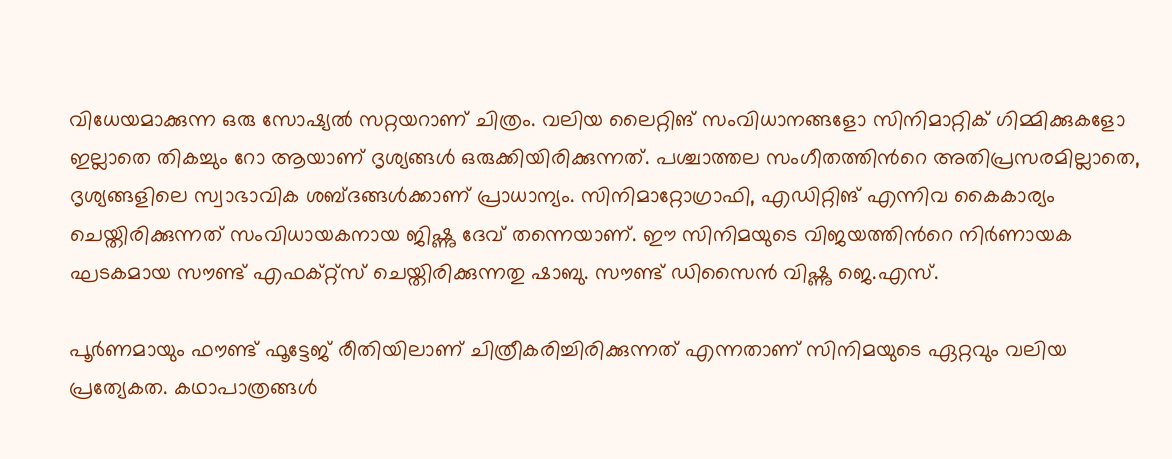വിധേയമാക്കുന്ന ഒരു സോഷ്യൽ സറ്റയറാണ് ചിത്രം. വലിയ ലൈറ്റിങ് സംവിധാനങ്ങളോ സിനിമാറ്റിക് ഗിമ്മിക്കുകളോ ഇല്ലാതെ തികച്ചും റോ ആയാണ് ദൃശ്യങ്ങൾ ഒരുക്കിയിരിക്കുന്നത്. പശ്ചാത്തല സംഗീതത്തിന്‍റെ അതിപ്രസരമില്ലാതെ, ദൃശ്യങ്ങളിലെ സ്വാഭാവിക ശബ്ദങ്ങൾക്കാണ് പ്രാധാന്യം. സിനിമാറ്റോഗ്രാഫി, എഡിറ്റിങ് എന്നിവ കൈകാര്യം ചെയ്തിരിക്കുന്നത് സംവിധായകനായ ജിഷ്ണു ദേവ് തന്നെയാണ്. ഈ സിനിമയുടെ വിജയത്തിന്‍റെ നിർണായക ഘടകമായ സൗണ്ട് എഫക്റ്റ്സ് ചെയ്തിരിക്കുന്നതു ഷാബു. സൗണ്ട് ഡിസൈൻ വിഷ്ണു ജെ.എസ്.

പൂർണമായും ഫൗണ്ട് ഫൂട്ടേജ് രീതിയിലാണ് ചിത്രീകരിച്ചിരിക്കുന്നത് എന്നതാണ് സിനിമയുടെ ഏറ്റവും വലിയ പ്രത്യേകത. കഥാപാത്രങ്ങൾ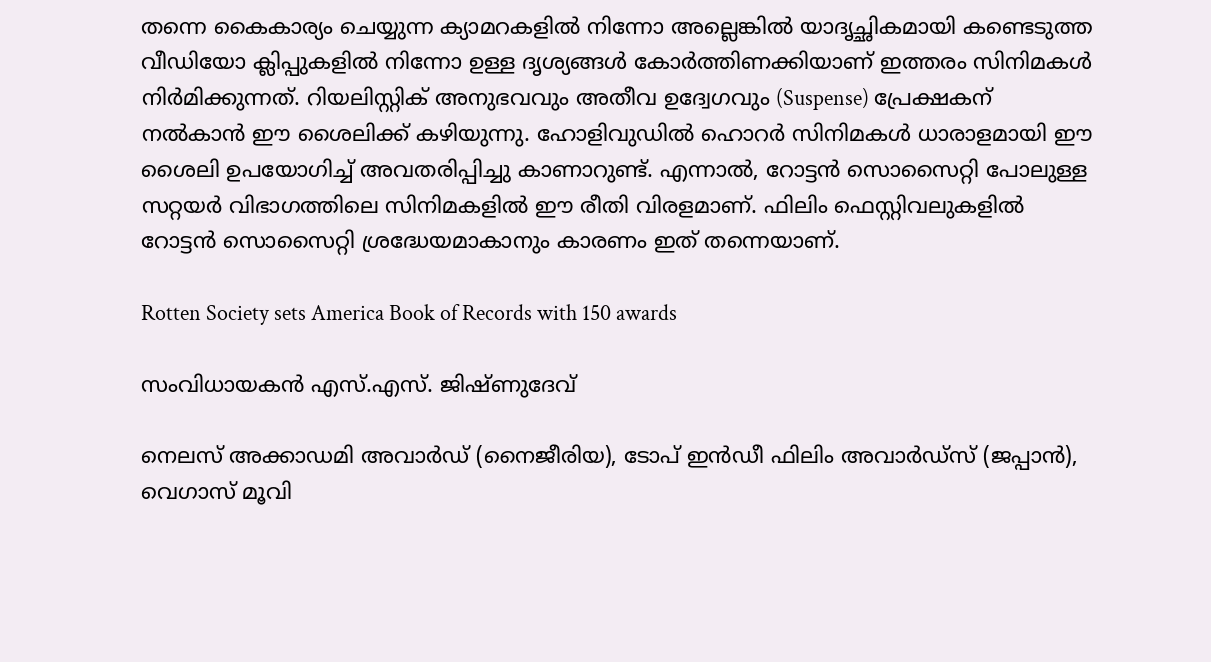തന്നെ കൈകാര്യം ചെയ്യുന്ന ക്യാമറകളിൽ നിന്നോ അല്ലെങ്കിൽ യാദൃച്ഛികമായി കണ്ടെടുത്ത വീഡിയോ ക്ലിപ്പുകളിൽ നിന്നോ ഉള്ള ദൃശ്യങ്ങൾ കോർത്തിണക്കിയാണ് ഇത്തരം സിനിമകൾ നിർമിക്കുന്നത്. റിയലിസ്റ്റിക് അനുഭവവും അതീവ ഉദ്വേഗവും (Suspense) പ്രേക്ഷകന് നൽകാൻ ഈ ശൈലിക്ക് കഴിയുന്നു. ഹോളിവുഡിൽ ഹൊറർ സിനിമകൾ ധാരാളമായി ഈ ശൈലി ഉപയോഗിച്ച് അവതരിപ്പിച്ചു കാണാറുണ്ട്. എന്നാൽ, റോട്ടൻ സൊസൈറ്റി പോലുള്ള സറ്റയർ വിഭാഗത്തിലെ സിനിമകളിൽ ഈ രീതി വിരളമാണ്. ഫിലിം ഫെസ്റ്റിവലുകളിൽ റോട്ടൻ സൊസൈറ്റി ശ്രദ്ധേയമാകാനും കാരണം ഇത് തന്നെയാണ്.

Rotten Society sets America Book of Records with 150 awards

സംവിധായകൻ എസ്.എസ്. ജിഷ്ണുദേവ്

നെലസ് അക്കാഡമി അവാർഡ് (നൈജീരിയ), ടോപ് ഇൻഡീ ഫിലിം അവാർഡ്‌സ് (ജപ്പാൻ), വെഗാസ് മൂവി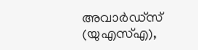അവാർഡ്‌സ് (യുഎസ്എ),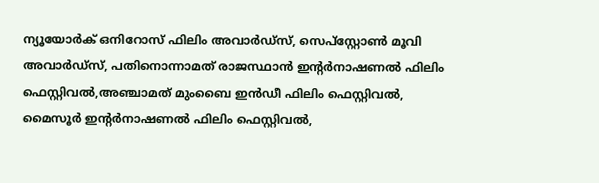ന്യൂയോർക് ഒനിറോസ് ഫിലിം അവാർഡ്‌സ്, സെപ്‌സ്റ്റോൺ മൂവി അവാർഡ്‌സ്, പതിനൊന്നാമത് രാജസ്ഥാൻ ഇന്‍റർനാഷണൽ ഫിലിം ഫെസ്റ്റിവൽ,അഞ്ചാമത് മുംബൈ ഇൻഡീ ഫിലിം ഫെസ്റ്റിവൽ, മൈസൂർ ഇന്‍റർനാഷണൽ ഫിലിം ഫെസ്റ്റിവൽ,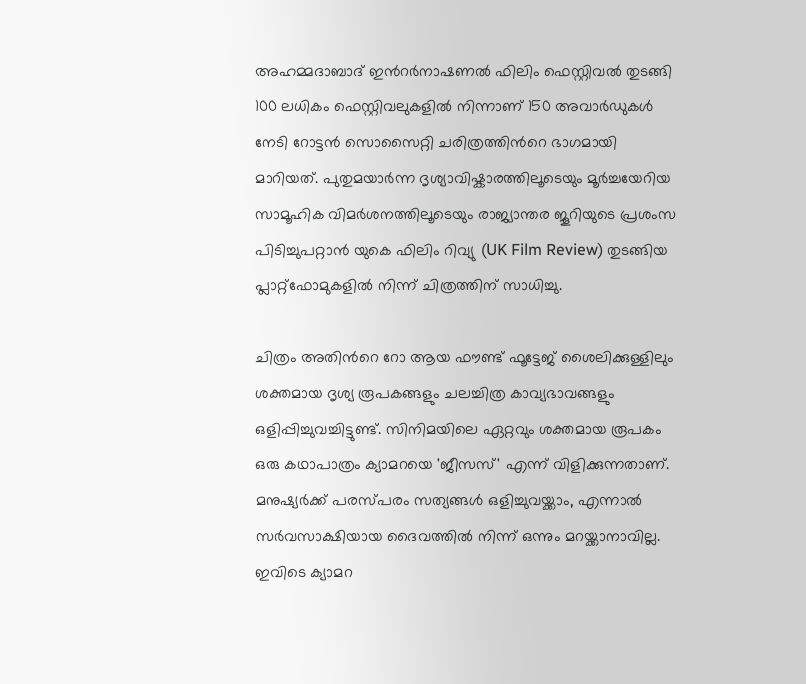അഹമ്മദാബാദ് ഇന്‍റർനാഷണൽ ഫിലിം ഫെസ്റ്റിവൽ തുടങ്ങി 100 ലധികം ഫെസ്റ്റിവലുകളിൽ നിന്നാണ് 150 അവാർഡുകൾ നേടി റോട്ടൻ സൊസൈറ്റി ചരിത്രത്തിന്‍റെ ഭാഗമായി മാറിയത്. പുതുമയാർന്ന ദൃശ്യാവിഷ്കാരത്തിലൂടെയും മൂർച്ചയേറിയ സാമൂഹിക വിമർശനത്തിലൂടെയും രാജ്യാന്തര ജൂറിയുടെ പ്രശംസ പിടിച്ചുപറ്റാൻ യുകെ ഫിലിം റിവ്യു (UK Film Review) തുടങ്ങിയ പ്ലാറ്റ്‌ഫോമുകളിൽ നിന്ന് ചിത്രത്തിന് സാധിച്ചു.

ചിത്രം അതിന്‍റെ റോ ആയ ഫൗണ്ട് ഫൂട്ടേജ് ശൈലിക്കുള്ളിലും ശക്തമായ ദൃശ്യ രൂപകങ്ങളും ചലച്ചിത്ര കാവ്യഭാവങ്ങളും ഒളിപ്പിച്ചുവച്ചിട്ടുണ്ട്. സിനിമയിലെ ഏറ്റവും ശക്തമായ രൂപകം ഒരു കഥാപാത്രം ക്യാമറയെ 'ജീസസ്' എന്ന് വിളിക്കുന്നതാണ്. മനുഷ്യർക്ക് പരസ്പരം സത്യങ്ങൾ ഒളിച്ചുവയ്ക്കാം, എന്നാൽ സർവസാക്ഷിയായ ദൈവത്തിൽ നിന്ന് ഒന്നും മറയ്ക്കാനാവില്ല. ഇവിടെ ക്യാമറ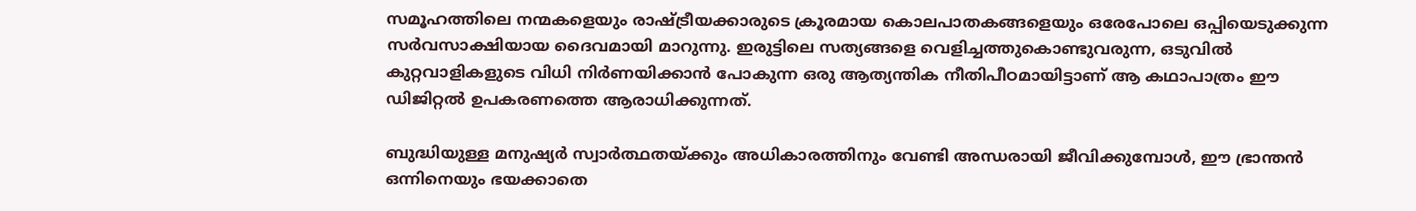സമൂഹത്തിലെ നന്മകളെയും രാഷ്ട്രീയക്കാരുടെ ക്രൂരമായ കൊലപാതകങ്ങളെയും ഒരേപോലെ ഒപ്പിയെടുക്കുന്ന സർവസാക്ഷിയായ ദൈവമായി മാറുന്നു. ഇരുട്ടിലെ സത്യങ്ങളെ വെളിച്ചത്തുകൊണ്ടുവരുന്ന, ഒടുവിൽ കുറ്റവാളികളുടെ വിധി നിർണയിക്കാൻ പോകുന്ന ഒരു ആത്യന്തിക നീതിപീഠമായിട്ടാണ് ആ കഥാപാത്രം ഈ ഡിജിറ്റൽ ഉപകരണത്തെ ആരാധിക്കുന്നത്.

ബുദ്ധിയുള്ള മനുഷ്യർ സ്വാർത്ഥതയ്ക്കും അധികാരത്തിനും വേണ്ടി അന്ധരായി ജീവിക്കുമ്പോൾ, ഈ ഭ്രാന്തൻ ഒന്നിനെയും ഭയക്കാതെ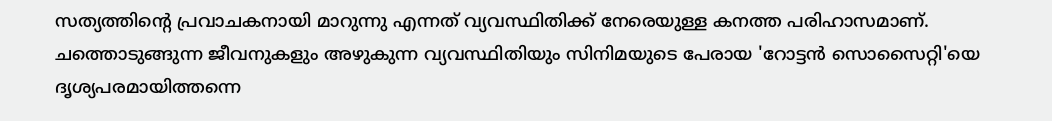സത്യത്തിന്‍റെ പ്രവാചകനായി മാറുന്നു എന്നത് വ്യവസ്ഥിതിക്ക് നേരെയുള്ള കനത്ത പരിഹാസമാണ്. ചത്തൊടുങ്ങുന്ന ജീവനുകളും അഴുകുന്ന വ്യവസ്ഥിതിയും സിനിമയുടെ പേരായ 'റോട്ടൻ സൊസൈറ്റി'യെ ദൃശ്യപരമായിത്തന്നെ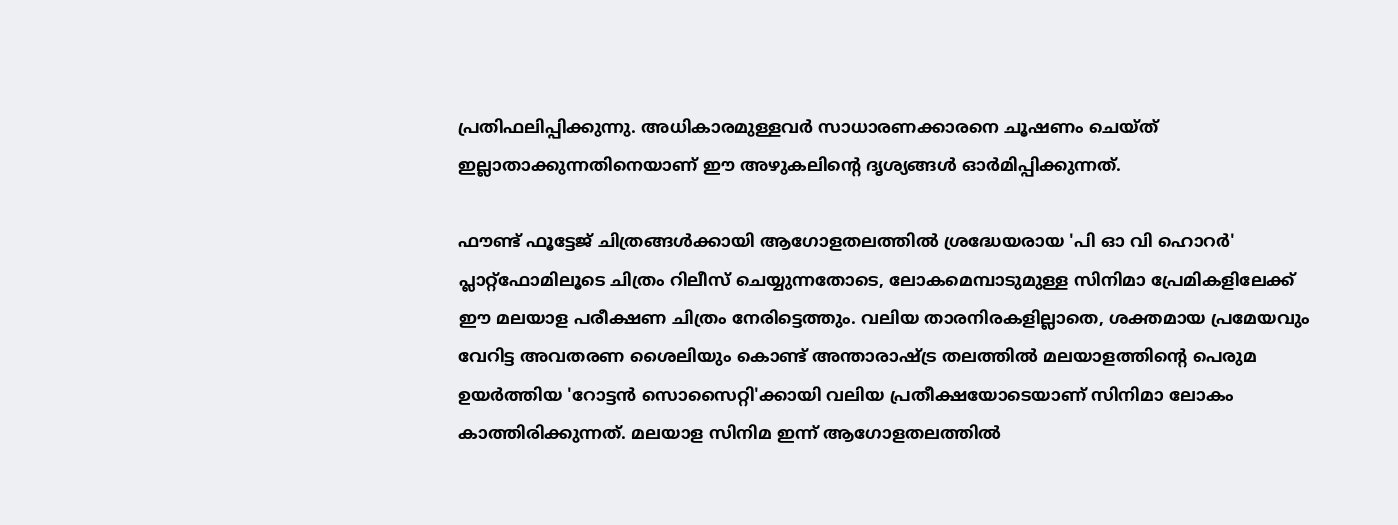പ്രതിഫലിപ്പിക്കുന്നു. അധികാരമുള്ളവർ സാധാരണക്കാരനെ ചൂഷണം ചെയ്ത് ഇല്ലാതാക്കുന്നതിനെയാണ് ഈ അഴുകലിന്‍റെ ദൃശ്യങ്ങൾ ഓർമിപ്പിക്കുന്നത്.

ഫൗണ്ട് ഫൂട്ടേജ് ചിത്രങ്ങൾക്കായി ആഗോളതലത്തിൽ ശ്രദ്ധേയരായ 'പി ഓ വി ഹൊറർ' പ്ലാറ്റ്‌ഫോമിലൂടെ ചിത്രം റിലീസ് ചെയ്യുന്നതോടെ, ലോകമെമ്പാടുമുള്ള സിനിമാ പ്രേമികളിലേക്ക് ഈ മലയാള പരീക്ഷണ ചിത്രം നേരിട്ടെത്തും. വലിയ താരനിരകളില്ലാതെ, ശക്തമായ പ്രമേയവും വേറിട്ട അവതരണ ശൈലിയും കൊണ്ട് അന്താരാഷ്ട്ര തലത്തിൽ മലയാളത്തിന്‍റെ പെരുമ ഉയർത്തിയ 'റോട്ടൻ സൊസൈറ്റി'ക്കായി വലിയ പ്രതീക്ഷയോടെയാണ് സിനിമാ ലോകം കാത്തിരിക്കുന്നത്. മലയാള സിനിമ ഇന്ന് ആഗോളതലത്തിൽ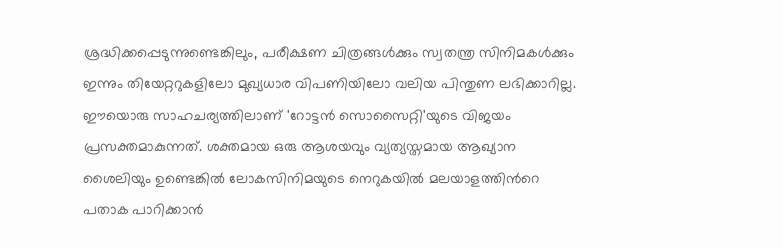ശ്രദ്ധിക്കപ്പെടുന്നുണ്ടെങ്കിലും, പരീക്ഷണ ചിത്രങ്ങൾക്കും സ്വതന്ത്ര സിനിമകൾക്കും ഇന്നും തിയേറ്ററുകളിലോ മുഖ്യധാര വിപണിയിലോ വലിയ പിന്തുണ ലഭിക്കാറില്ല. ഈയൊരു സാഹചര്യത്തിലാണ് 'റോട്ടൻ സൊസൈറ്റി'യുടെ വിജയം പ്രസക്തമാകുന്നത്. ശക്തമായ ഒരു ആശയവും വ്യത്യസ്തമായ ആഖ്യാന ശൈലിയും ഉണ്ടെങ്കിൽ ലോകസിനിമയുടെ നെറുകയിൽ മലയാളത്തിന്‍റെ പതാക പാറിക്കാൻ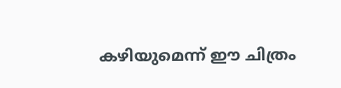കഴിയുമെന്ന് ഈ ചിത്രം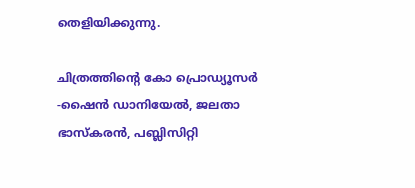തെളിയിക്കുന്നു.

ചിത്രത്തിന്‍റെ കോ പ്രൊഡ്യൂസർ -ഷൈൻ ഡാനിയേൽ, ജലതാ ഭാസ്കരൻ, പബ്ലിസിറ്റി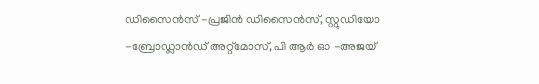ഡിസൈൻസ് -പ്രജിൻ ഡിസൈൻസ്, സ്റ്റുഡിയോ -ബ്രോഡ്ലാൻഡ് അറ്റ്മോസ്, പി ആർ ഓ -അജയ്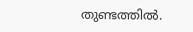തുണ്ടത്തിൽ.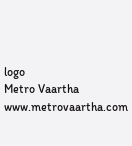logo
Metro Vaartha
www.metrovaartha.com